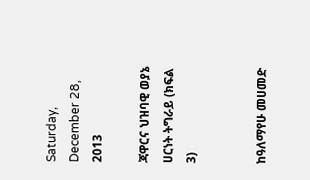Saturday, December 28, 2013

ጃዋርና ህዝባዊ ወያኔ ሀርነት ትግራይ (ክፍል 3)


ከዓለማየሁ መሀመድ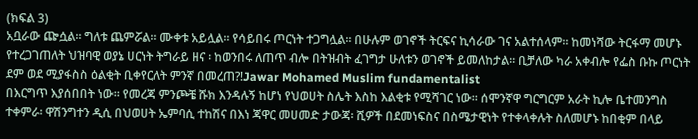(ክፍል 3)
አቧራው ጬሷል። ግለቱ ጨምሯል። ሙቀቱ አይሏል። የሳይበሩ ጦርነት ተጋግሏል። በሁሉም ወገኖች ትርፍና ኪሳራው ገና አልተሰላም። ከመነሻው ትርፋማ መሆኑ የተረጋገጠለት ህዝባዊ ወያኔ ሀርነት ትግራይ ዘና ፡ ከወንበሩ ለጠጥ ብሎ በትዝብት ፈገግታ ሁለቱን ወገኖች ይመለከታል። ቢቻለው ካራ አቀብሎ የፌስ ቡኩ ጦርነት ደም ወደ ሚያፋስስ ዕልቂት ቢቀየርለት ምንኛ በመረጠ?!Jawar Mohamed Muslim fundamentalist
በእርግጥ እያሰበበት ነው። የመረጃ ምንጮቼ ሹክ እንዳሉኝ ከሆነ የህወሀት ስሌት እስከ እልቂቱ የሚሻገር ነው። ሰሞንኛዋ ግርግርም አራት ኪሎ ቤተመንግስ ተቀምራ፡ ዋሽንግተን ዲሲ በህወሀት ኤምባሲ ተከሽና በእነ ጃዋር መሀመድ ታውጃ፡ ሺዎች በደመነፍስና በስሜታዊነት የተቀላቀሉት ስለመሆኑ ከበቂም በላይ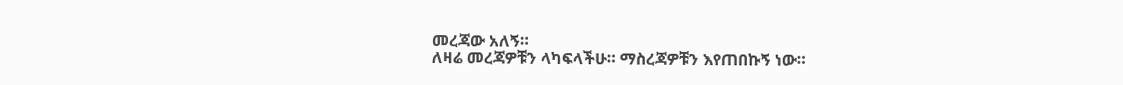መረጃው አለኝ።
ለዛሬ መረጃዎቹን ላካፍላችሁ። ማስረጃዎቹን እየጠበኩኝ ነው።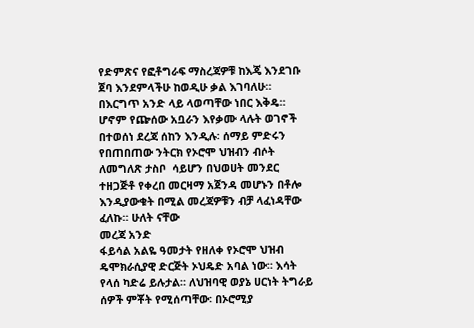የድምጽና የፎቶግራፍ ማስረጃዎቹ ከእጄ እንደገቡ ጀባ እንደምላችሁ ከወዲሁ ቃል እገባለሁ። በእርግጥ አንድ ላይ ላወጣቸው ነበር እቅዴ። ሆኖም የጬሰው አቧራን እየቃሙ ላሉት ወገኖች በተወሰነ ደረጃ ሰከን እንዲሉ፡ ሰማይ ምድሩን የበጠበጠው ንትርክ የኦሮሞ ህዝብን ብሶት ለመግለጽ ታስቦ  ሳይሆን በህወሀት መንደር ተዘጋጅቶ የቀረበ መርዛማ አጀንዳ መሆኑን በቶሎ እንዲያውቁት በሚል መረጃዎቹን ብቻ ላፈነዳቸው ፈለኩ። ሁለት ናቸው
መረጃ አንድ
ፋይሳል አልዬ ዓመታት የዘለቀ የኦሮሞ ህዝብ ዴሞክራሲያዊ ድርጅት ኦህዴድ አባል ነው። እሳት የላሰ ካድሬ ይሉታል። ለህዝባዊ ወያኔ ሀርነት ትግራይ ሰዎች ምቾት የሚሰጣቸው፡ በኦሮሚያ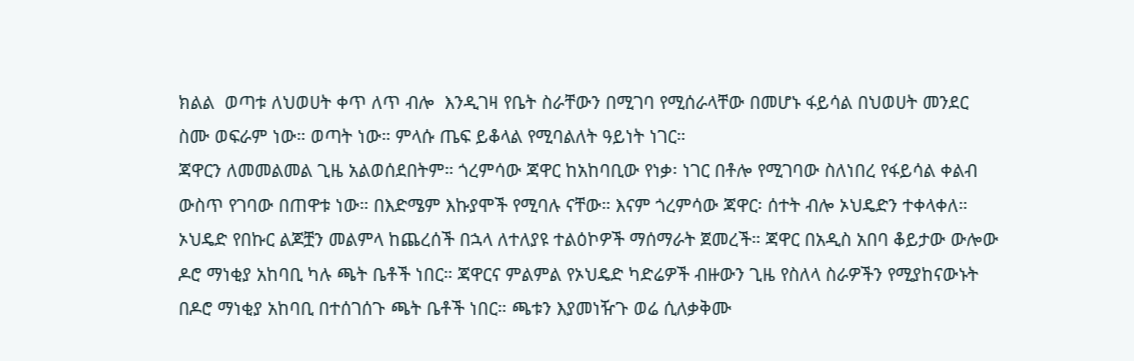ክልል  ወጣቱ ለህወሀት ቀጥ ለጥ ብሎ  እንዲገዛ የቤት ስራቸውን በሚገባ የሚሰራላቸው በመሆኑ ፋይሳል በህወሀት መንደር ስሙ ወፍራም ነው። ወጣት ነው። ምላሱ ጤፍ ይቆላል የሚባልለት ዓይነት ነገር።
ጃዋርን ለመመልመል ጊዜ አልወሰደበትም። ጎረምሳው ጃዋር ከአከባቢው የነቃ፡ ነገር በቶሎ የሚገባው ስለነበረ የፋይሳል ቀልብ ውስጥ የገባው በጠዋቱ ነው። በእድሜም እኩያሞች የሚባሉ ናቸው። እናም ጎረምሳው ጃዋር፡ ሰተት ብሎ ኦህዴድን ተቀላቀለ። ኦህዴድ የበኩር ልጆቿን መልምላ ከጨረሰች በኋላ ለተለያዩ ተልዕኮዎች ማሰማራት ጀመረች። ጃዋር በአዲስ አበባ ቆይታው ውሎው ዶሮ ማነቂያ አከባቢ ካሉ ጫት ቤቶች ነበር። ጃዋርና ምልምል የኦህዴድ ካድሬዎች ብዙውን ጊዜ የስለላ ስራዎችን የሚያከናውኑት በዶሮ ማነቂያ አከባቢ በተሰገሰጉ ጫት ቤቶች ነበር። ጫቱን እያመነዥጉ ወሬ ሲለቃቅሙ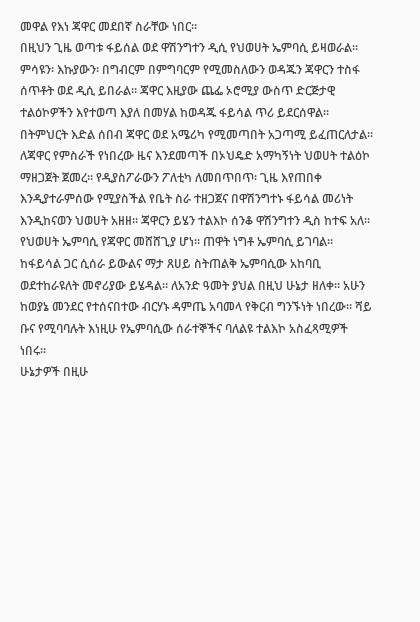መዋል የእነ ጃዋር መደበኛ ስራቸው ነበር።
በዚህን ጊዜ ወጣቱ ፋይሰል ወደ ዋሽንግተን ዲሲ የህወሀት ኤምባሲ ይዛወራል። ምሳዩን፡ እኩያውን፡ በግብርም በምግባርም የሚመስለውን ወዳጁን ጃዋርን ተስፋ ሰጥቶት ወደ ዲሲ ይበራል። ጃዋር እዚያው ጨፌ ኦሮሚያ ውስጥ ድርጅታዊ ተልዕኮዎችን እየተወጣ እያለ በመሃል ከወዳጁ ፋይሳል ጥሪ ይደርሰዋል። በትምህርት እድል ሰበብ ጃዋር ወደ አሜሪካ የሚመጣበት አጋጣሚ ይፈጠርለታል።
ለጃዋር የምስራች የነበረው ዜና እንደመጣች በኦህዴድ አማካኝነት ህወሀት ተልዕኮ ማዘጋጀት ጀመረ። የዲያስፖራውን ፖለቲካ ለመበጥበጥ፡ ጊዜ እየጠበቀ እንዲያተራምሰው የሚያስችል የቤት ስራ ተዘጋጀና በዋሽንግተኑ ፋይሳል መሪነት እንዲከናወን ህወሀት አዘዘ። ጃዋርን ይሄን ተልእኮ ሰንቆ ዋሽንግተን ዲስ ከተፍ አለ።
የህወሀት ኤምባሲ የጃዋር መሸሸጊያ ሆነ። ጠዋት ነግቶ ኤምባሲ ይገባል። ከፋይሳል ጋር ሲሰራ ይውልና ማታ ጸሀይ ስትጠልቅ ኤምባሲው አከባቢ ወደተከራዩለት መኖሪያው ይሄዳል። ለአንድ ዓመት ያህል በዚህ ሁኔታ ዘለቀ። አሁን ከወያኔ መንደር የተሰናበተው ብርሃኑ ዳምጤ አባመላ የቅርብ ግንኙነት ነበረው። ሻይ ቡና የሚባባሉት እነዚሁ የኤምባሲው ሰራተኞችና ባለልዩ ተልእኮ አስፈጻሚዎች ነበሩ።
ሁኔታዎች በዚሁ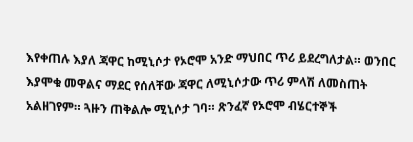እየቀጠሉ እያለ ጃዋር ከሚኒሶታ የኦሮሞ አንድ ማህበር ጥሪ ይደረግለታል። ወንበር እያሞቁ መዋልና ማደር የሰለቸው ጃዋር ለሚኒሶታው ጥሪ ምላሽ ለመስጠት አልዘገየም። ጓዙን ጠቅልሎ ሚኒሶታ ገባ። ጽንፈኛ የኦሮሞ ብሄርተኞች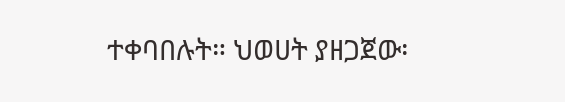ተቀባበሉት። ህወሀት ያዘጋጀው፡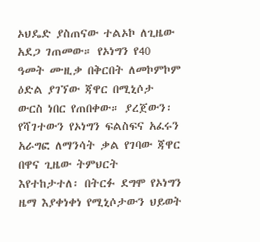ኦህዴድ ያስጠናው ተልኦኮ ለጊዜው አደጋ ገጠመው። የኦነግን የ40 ዓመት ሙዚቃ በቅርበት ለመኮምኮም ዕድል ያገኘው ጃዋር በሚኒሶታ ውርስ ነበር የጠበቀው። ያረጀውን፡ የሻገተውን የኦነግን ፍልስፍና አፈሩን አራግፎ ለማንሳት ቃል የገባው ጃዋር በዋና ጊዜው ትምህርት እየተከታተለ፡ በትርፉ ደግሞ የኦነግን ዜማ እያቀነቀነ የሚኒሶታውን ህይወት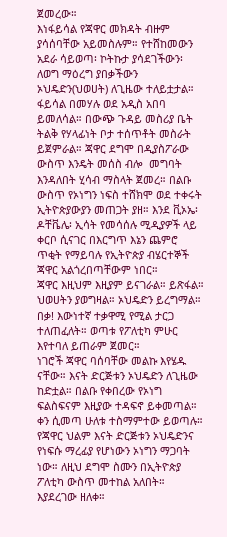ጀመረው።
እነፋይሳል የጃዋር መክዳት ብዙም ያሳሰባቸው አይመስሉም። የተሸከመውን አደራ ሳይወጣ፡ ኮትኩታ ያሳደገችውን፡ ለወግ ማዕረግ ያበቃችውን ኦህዴድን(ህወሀት) ለጊዜው ተለይቷታል።
ፋይሳል በመሃሉ ወደ አዲስ አበባ ይመለሳል። በውጭ ጉዳይ መስሪያ ቤት ትልቅ የሃላፊነት ቦታ ተሰጥቶት መስራት ይጀምራል። ጃዋር ደግሞ በዲያስፖራው ውስጥ እንዴት መሰስ ብሎ  መግባት እንዳለበት ሂሳብ ማስላት ጀመረ። በልቡ ውስጥ የኦነግን ነፍስ ተሸክሞ ወደ ተቀሩት ኢትዮጵያውያን መጠጋት ያዘ። እንደ ቪኦኤ፡ ዶቸቬሌ፡ ኢሳት የመሳሰሉ ሚዲያዎች ላይ ቀርቦ ሲናገር በእርግጥ እኔን ጨምሮ ጥቂት የማይባሉ የኢትዮጵያ ብሄርተኞች ጃዋር አልጎረበጣቸውም ነበር።
ጃዋር እዚህም እዚያም ይናገራል። ይጽፋል። ህወሀትን ያወግዛል። ኦህዴድን ይረግማል። በቃ! እውነተኛ ተቃዋሚ የሚል ታርጋ ተለጠፈለት። ወጣቱ የፖለቲካ ምሁር እየተባለ ይጠራም ጀመር።
ነገሮች ጃዋር ባሰባቸው መልኩ እየሄዱ ናቸው። እናት ድርጅቱን ኦህዴድን ለጊዜው ከድቷል። በልቡ የቀበረው የኦነግ ፍልስፍናም እዚያው ተዳፍኖ ይቀመጣል። ቀን ሲመጣ ሁለቱ ተስማምተው ይወጣሉ። የጃዋር ህልም እናት ድርጅቱን ኦህዴድንና የነፍሱ ማረፊያ የሆነውን ኦነግን ማጋባት ነው። ለዚህ ደግሞ ስሙን በኢትዮጵያ ፖለቲካ ውስጥ መተከል አለበት። እያደረገው ዘለቀ።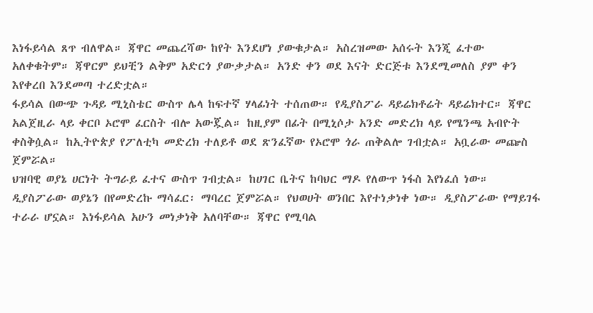እነፋይሳል ጸጥ ብለዋል። ጃዋር መጨረሻው ከየት እንደሆነ ያውቁታል። አስረዝመው አሰሩት እንጂ ፈተው አለቀቁትም። ጃዋርም ይህቺን ልቅም አድርጎ ያውቃታል። አንድ ቀን ወደ እናት ድርጅቱ እንደሚመለስ ያም ቀን እየቀረበ እንደመጣ ተረድቷል።
ፋይሳል በውጭ ጉዳይ ሚኒስቴር ውስጥ ሌላ ከፍተኛ ሃላፊነት ተሰጠው። የዲያስፖራ ዳይሬክቶሬት ዳይሬክተር። ጃዋር አልጀዚራ ላይ ቀርቦ ኦሮሞ ፈርስት ብሎ አውጇል። ከዚያም በፊት በሚኒሶታ አንድ መድረክ ላይ የሜንጫ አብዮት ቀስቅሷል። ከኢትዮጵያ የፖለቲካ መድረክ ተለይቶ ወደ ጽንፈኛው የኦሮሞ ጎራ ጠቅልሎ ገብቷል። አቧራው መጬስ ጀምሯል።
ህዝባዊ ወያኔ ሀርነት ትግራይ ፈተና ውስጥ ገብቷል። ከሀገር ቤትና ከባህር ማዶ የለውጥ ነፋስ እየነፈሰ ነው። ዲያስፖራው ወያኔን በየመድረኩ ማሳፈር፡ ማባረር ጀምሯል። የህወሀት ወንበር እየተነቃነቀ ነው። ዲያስፖራው የማይገፋ ተራራ ሆኗል። እነፋይሳል አሁን መነቃነቅ አለባቸው። ጃዋር የሚባል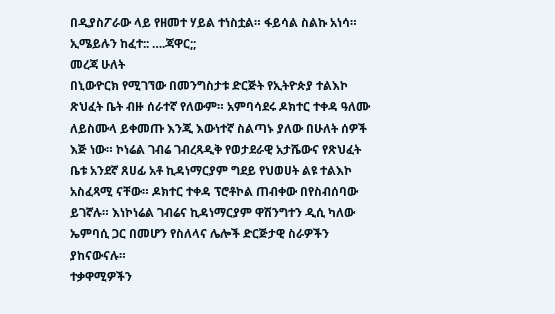በዲያስፖራው ላይ የዘመተ ሃይል ተነስቷል። ፋይሳል ስልኩ አነሳ። ኢሜይሉን ከፈተ:: ….ጃዋር;;
መረጃ ሁለት
በኒውዮርክ የሚገኘው በመንግስታቱ ድርጅት የኢትዮጵያ ተልእኮ ጽህፈት ቤት ብዙ ሰራተኛ የለውም። አምባሳደሩ ዶክተር ተቀዳ ዓለሙ ለይስሙላ ይቀመጡ እንጂ እውነተኛ ስልጣኑ ያለው በሁለት ሰዎች እጅ ነው። ኮነሬል ገብሬ ገብረጻዲቅ የወታደራዊ አታሼውና የጽህፈት ቤቱ አንደኛ ጸሀፊ አቶ ኪዳነማርያም ግደይ የህወሀት ልዩ ተልእኮ አስፈጻሚ ናቸው። ዶክተር ተቀዳ ፕሮቶኮል ጠብቀው በየስብሰባው ይገኛሉ። እነኮነሬል ገብሬና ኪዳነማርያም ዋሽንግተን ዲሲ ካለው ኤምባሲ ጋር በመሆን የስለላና ሌሎች ድርጅታዊ ስራዎችን ያከናውናሉ።
ተቃዋሚዎችን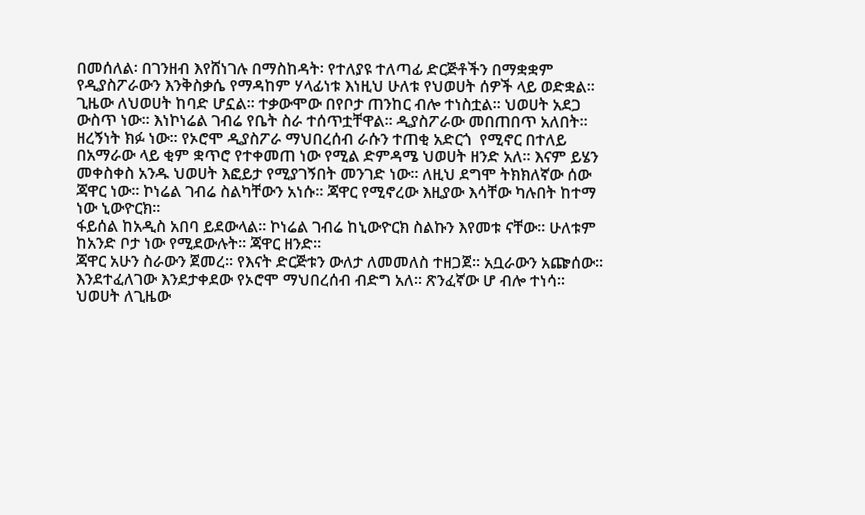በመሰለል፡ በገንዘብ እየሸነገሉ በማስከዳት፡ የተለያዩ ተለጣፊ ድርጅቶችን በማቋቋም የዲያስፖራውን እንቅስቃሴ የማዳከም ሃላፊነቱ እነዚህ ሁለቱ የህወሀት ሰዎች ላይ ወድቋል።
ጊዜው ለህወሀት ከባድ ሆኗል። ተቃውሞው በየቦታ ጠንከር ብሎ ተነስቷል። ህወሀት አደጋ ውስጥ ነው። እነኮነሬል ገብሬ የቤት ስራ ተሰጥቷቸዋል። ዲያስፖራው መበጠበጥ አለበት። ዘረኝነት ክፉ ነው። የኦሮሞ ዲያስፖራ ማህበረሰብ ራሱን ተጠቂ አድርጎ  የሚኖር በተለይ በአማራው ላይ ቂም ቋጥሮ የተቀመጠ ነው የሚል ድምዳሜ ህወሀት ዘንድ አለ። እናም ይሄን መቀስቀስ አንዱ ህወሀት እፎይታ የሚያገኝበት መንገድ ነው። ለዚህ ደግሞ ትክክለኛው ሰው ጃዋር ነው። ኮነሬል ገብሬ ስልካቸውን አነሱ። ጃዋር የሚኖረው እዚያው እሳቸው ካሉበት ከተማ ነው ኒውዮርክ።
ፋይሰል ከአዲስ አበባ ይደውላል። ኮነሬል ገብሬ ከኒውዮርክ ስልኩን እየመቱ ናቸው። ሁለቱም ከአንድ ቦታ ነው የሚደውሉት። ጃዋር ዘንድ።
ጃዋር አሁን ስራውን ጀመረ። የእናት ድርጅቱን ውለታ ለመመለስ ተዘጋጀ። አቧራውን አጬሰው። እንደተፈለገው እንደታቀደው የኦሮሞ ማህበረሰብ ብድግ አለ። ጽንፈኛው ሆ ብሎ ተነሳ። ህወሀት ለጊዜው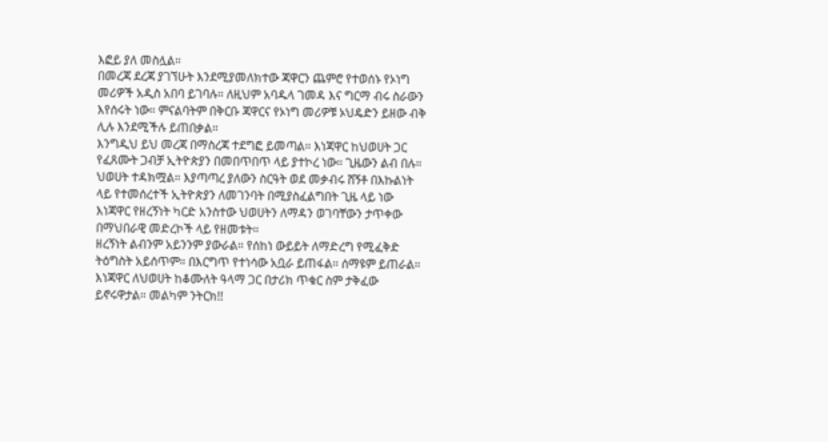እፎይ ያለ መስሏል።
በመረጃ ደረጃ ያገኘሁት እንደሚያመለክተው ጃዋርን ጨምሮ የተወሰኑ የኦነግ መሪዎች አዲስ አበባ ይገባሉ። ለዚህም አባዱላ ገመዳ እና ግርማ ብሩ ስራውን እየሰሩት ነው። ምናልባትም በቅርቡ ጃዋርና የኦነግ መሪዎቹ ኦህዴድን ይዘው ብቅ ሊሉ እንደሚችሉ ይጠበቃል።
እንግዲህ ይህ መረጃ በማስረጃ ተደግፎ ይመጣል። እነጃዋር ከህወሀት ጋር የፈጸሙት ጋብቻ ኢትዮጵያን በመበጥበጥ ላይ ያተኮረ ነው። ጊዜውን ልብ በሉ። ህወሀት ተዳክሟል። እያጣጣረ ያለውን ስርዓት ወደ መቃብሩ ሸኝቶ በእኩልነት ላይ የተመሰረተች ኢትዮጵያን ለመገንባት በሚያስፈልግበት ጊዜ ላይ ነው እነጃዋር የዘረኝነት ካርድ አንስተው ህወሀትን ለማዳን ወገባቸውን ታጥቀው በማህበራዊ መድረኮች ላይ የዘመቱት።
ዘረኝነት ልብንም አይንንም ያውራል። የሰከነ ውይይት ለማድረግ የሚፈቅድ ትዕግስት አይሰጥም። በእርግጥ የተነሳው አቧራ ይጠፋል። ሰማዩም ይጠራል። እነጃዋር ለህወሀት ከቆሙለት ዓላማ ጋር በታሪክ ጥቁር ስም ታቅፈው ይኖሩዋታል። መልካም ንትርክ!!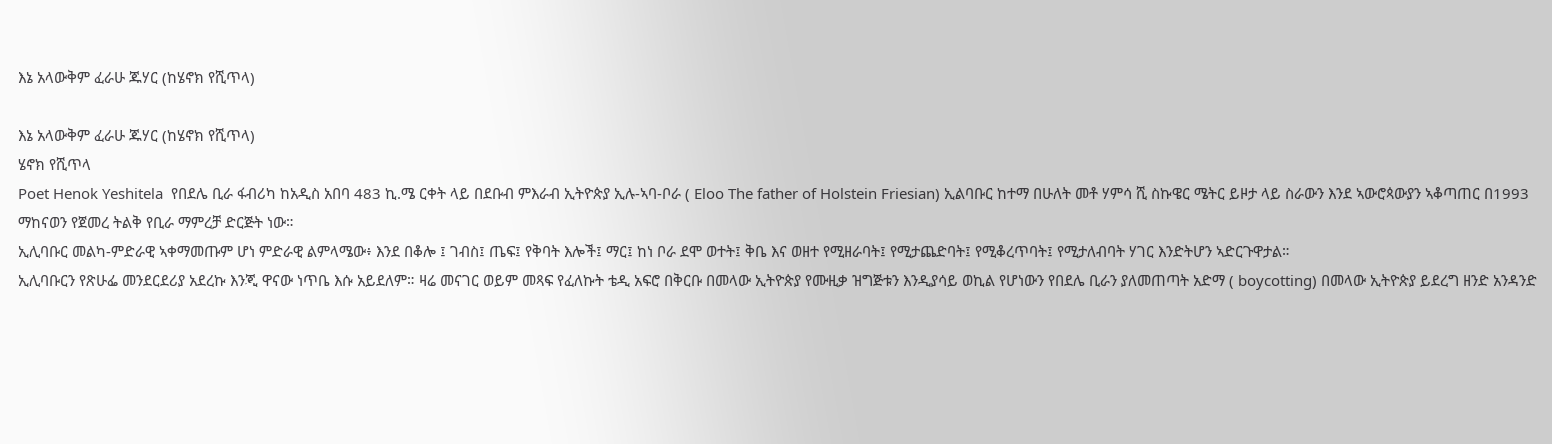እኔ አላውቅም ፈራሁ ጁሃር (ከሄኖክ የሺጥላ)

እኔ አላውቅም ፈራሁ ጁሃር (ከሄኖክ የሺጥላ)
ሄኖክ የሺጥላ
Poet Henok Yeshitela  የበደሌ ቢራ ፋብሪካ ከአዲስ አበባ 483 ኪ.ሜ ርቀት ላይ በደቡብ ምእራብ ኢትዮጵያ ኢሉ-ኣባ-ቦራ ( Eloo The father of Holstein Friesian) ኢልባቡር ከተማ በሁለት መቶ ሃምሳ ሺ ስኩዌር ሜትር ይዞታ ላይ ስራውን እንደ ኣውሮጳውያን ኣቆጣጠር በ1993 ማከናወን የጀመረ ትልቅ የቢራ ማምረቻ ድርጅት ነው።
ኢሊባቡር መልካ-ምድራዊ ኣቀማመጡም ሆነ ምድራዊ ልምላሜው፥ እንደ በቆሎ ፤ ገብስ፤ ጤፍ፤ የቅባት እሎች፤ ማር፤ ከነ ቦራ ደሞ ወተት፤ ቅቤ እና ወዘተ የሚዘራባት፤ የሚታጨድባት፤ የሚቆረጥባት፤ የሚታለብባት ሃገር እንድትሆን ኣድርጉዋታል።
ኢሊባቡርን የጽሁፌ መንደርደሪያ አደረኩ እንጂ ዋናው ነጥቤ እሱ አይደለም። ዛሬ መናገር ወይም መጻፍ የፈለኩት ቴዲ አፍሮ በቅርቡ በመላው ኢትዮጵያ የሙዚቃ ዝግጅቱን እንዲያሳይ ወኪል የሆነውን የበደሌ ቢራን ያለመጠጣት አድማ ( boycotting) በመላው ኢትዮጵያ ይደረግ ዘንድ አንዳንድ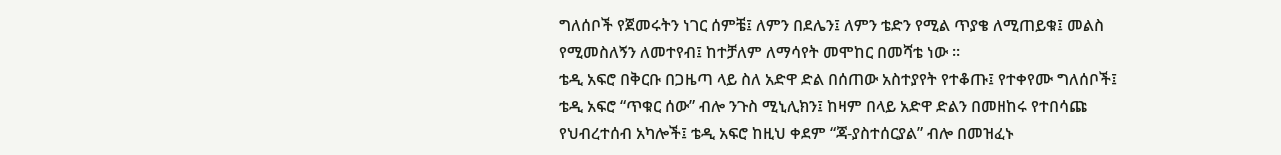ግለሰቦች የጀመሩትን ነገር ሰምቼ፤ ለምን በደሌን፤ ለምን ቴድን የሚል ጥያቄ ለሚጠይቁ፤ መልስ የሚመስለኝን ለመተየብ፤ ከተቻለም ለማሳየት መሞከር በመሻቴ ነው ።
ቴዲ አፍሮ በቅርቡ በጋዜጣ ላይ ስለ አድዋ ድል በሰጠው አስተያየት የተቆጡ፤ የተቀየሙ ግለሰቦች፤ ቴዲ አፍሮ “ጥቁር ሰው” ብሎ ንጉስ ሚኒሊክን፤ ከዛም በላይ አድዋ ድልን በመዘከሩ የተበሳጩ የህብረተሰብ አካሎች፤ ቴዲ አፍሮ ከዚህ ቀደም “ጃ-ያስተሰርያል” ብሎ በመዝፈኑ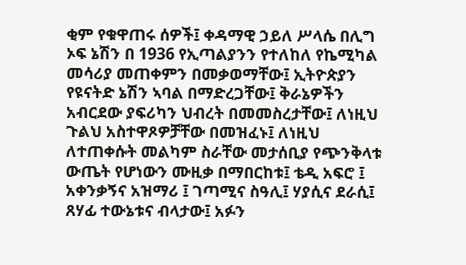ቂም የቁዋጠሩ ሰዎች፤ ቀዳማዊ ኃይለ ሥላሴ በሊግ ኦፍ ኔሽን በ 1936 የኢጣልያንን የተለከለ የኬሚካል መሳሪያ መጠቀምን በመቃወማቸው፤ ኢትዮጵያን የዩናትድ ኔሽን ኣባል በማድረጋቸው፤ ቅራኔዎችን አብርደው ያፍሪካን ህብረት በመመስረታቸው፤ ለነዚህ ጉልህ አስተዋጾዎቻቸው በመዝፈኑ፤ ለነዚህ ለተጠቀሱት መልካም ስራቸው መታሰቢያ የጭንቅላቱ ውጤት የሆነውን ሙዚቃ በማበርከቱ፤ ቴዲ አፍሮ ፤ አቀንቃኝና አዝማሪ ፤ ገጣሚና ስዓሊ፤ ሃያሲና ደራሲ፤ ጸሃፊ ተውኔቱና ብላታው፤ አፉን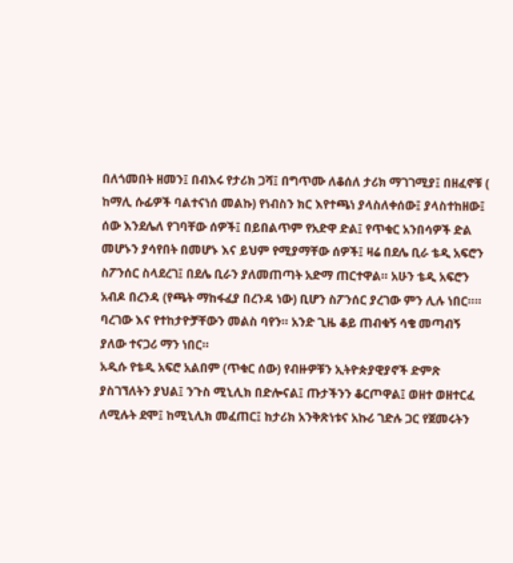በለጎመበት ዘመን፤ በብእሩ የታሪክ ጋሻ፤ በግጥሙ ለቆሰለ ታሪክ ማገገሚያ፤ በዘፈኖቹ ( ከማሊ ሱፊዎች ባልተናነሰ መልኩ) የነብስን ክር እየተጫነ ያላስለቀሰው፤ ያላስተከዘው፤ ሰው እንደሌለ የገባቸው ሰዎች፤ በይበልጥም የአድዋ ድል፤ የጥቁር አንበሳዎች ድል መሆኑን ያሳየበት በመሆኑ እና ይህም የሚያማቸው ሰዎች፤ ዛሬ በደሌ ቢራ ቴዲ አፍሮን ስፖንሰር ስላደረገ፤ በደሌ ቢራን ያለመጠጣት አድማ ጠርተዋል። አሁን ቴዲ አፍሮን አብዶ በረንዳ (የጫት ማከፋፈያ በረንዳ ነው) ቢሆን ስፖንሰር ያረገው ምን ሊሉ ነበር።። ባረገው እና የተከታዮቻቸውን መልስ ባየን። አንድ ጊዜ ቆይ ጠብቁኝ ሳቄ መጣብኝ ያለው ተናጋሪ ማን ነበር።
አዲሱ የቴዲ አፍሮ አልበም (ጥቁር ሰው) የብዙዎቹን ኢትዮጵያዊያኖች ድምጽ ያስገኘለትን ያህል፤ ንጉስ ሚኒሊክ በድሎናል፤ ጡታችንን ቆርጦዋል፤ ወዘተ ወዘተርፈ ለሚሉት ደሞ፤ ከሚኒሊክ መፈጠር፤ ከታሪክ አንቅጽነቱና አኩሪ ገድሉ ጋር የጀመሩትን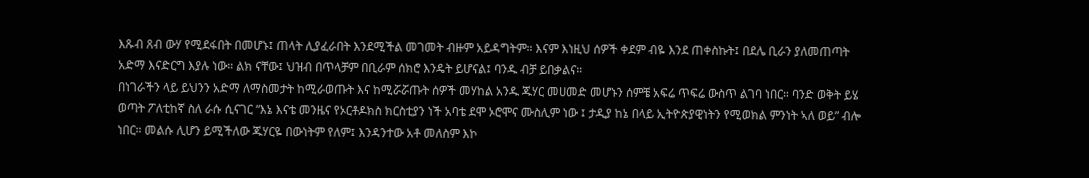እጹብ ጸብ ውሃ የሚደፋበት በመሆኑ፤ ጠላት ሊያፈራበት እንደሚችል መገመት ብዙም አይዳግትም። እናም እነዚህ ሰዎች ቀደም ብዬ እንደ ጠቀስኩት፤ በደሌ ቢራን ያለመጠጣት አድማ እናድርግ እያሉ ነው። ልክ ናቸው፤ ህዝብ በጥላቻም በቢራም ሰክሮ እንዴት ይሆናል፤ ባንዱ ብቻ ይበቃልና።
በነገራችን ላይ ይህንን አድማ ለማስመታት ከሚራወጡት እና ከሚሯሯጡት ሰዎች መሃከል አንዱ ጁሃር መሀመድ መሆኑን ሰምቼ አፍሬ ጥፍሬ ውስጥ ልገባ ነበር። ባንድ ወቅት ይሄ ወጣት ፖለቲከኛ ስለ ራሱ ሲናገር “እኔ እናቴ መንዜና የኦርቶዶክስ ክርስቲያን ነች አባቴ ደሞ ኦሮሞና ሙስሊም ነው ፤ ታዲያ ከኔ በላይ ኢትዮጵያዊነትን የሚወክል ምንነት ኣለ ወይ” ብሎ ነበር። መልሱ ሊሆን ይሚችለው ጁሃርዬ በውነትም የለም፤ እንዳንተው አቶ መለስም እኮ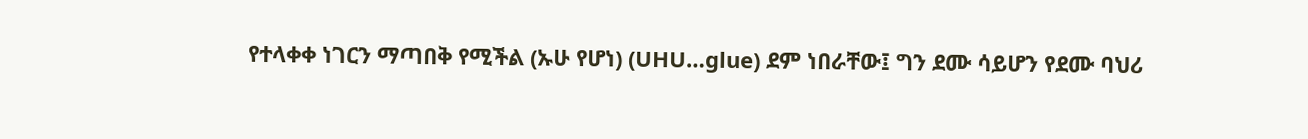የተላቀቀ ነገርን ማጣበቅ የሚችል (ኡሁ የሆነ) (UHU…glue) ደም ነበራቸው፤ ግን ደሙ ሳይሆን የደሙ ባህሪ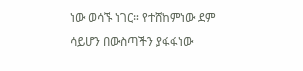ነው ወሳኙ ነገር። የተሸከምነው ደም ሳይሆን በውስጣችን ያፋፋነው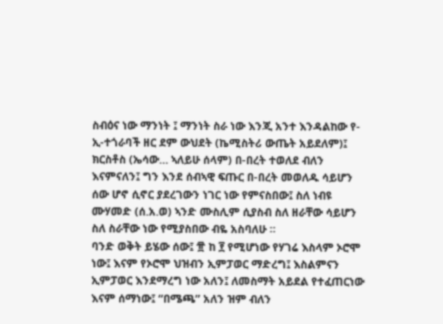ስብዕና ነው ማንነት ፤ ማንነት ስራ ነው እንጂ አንተ እንዳልከው የ-ኢ-ተጎራባች ዘር ደም ውህደት (ኬሚስትሪ ውጤት አይደለም)፤ ክርስቶስ (ኤሳው… ኣለይሁ ሰላም) በ-በረት ተወለደ ብለን እናምናለን፤ ግን እንደ ሰብኣዊ ፍጡር በ-በረት መወለዱ ሳይሆን ሰው ሆኖ ሲኖር ያደረገውን ነገር ነው የምናስበው፤ ስለ ነብዩ ሙሃመድ (ሰ.አ.ወ) ኣንድ ሙስሊም ሲያስብ ስለ ዘራቸው ሳይሆን ስለ ስራቸው ነው የሚያስበው ብዬ አስባለሁ ።
ባንድ ወቅት ይሄው ሰው፤ ፹ ከ ፻ የሚሆነው የሃገሬ እስላም ኦሮሞ ነው፤ እናም የኦሮሞ ህዝብን ኢምፓወር ማድረግ፤ እስልምናን ኢምፓወር እንደማረግ ነው አለን፤ ለመስማት አይደል የተፈጠርነው እናም ሰማነው፤ “በሜጫ” አለን ዝም ብለን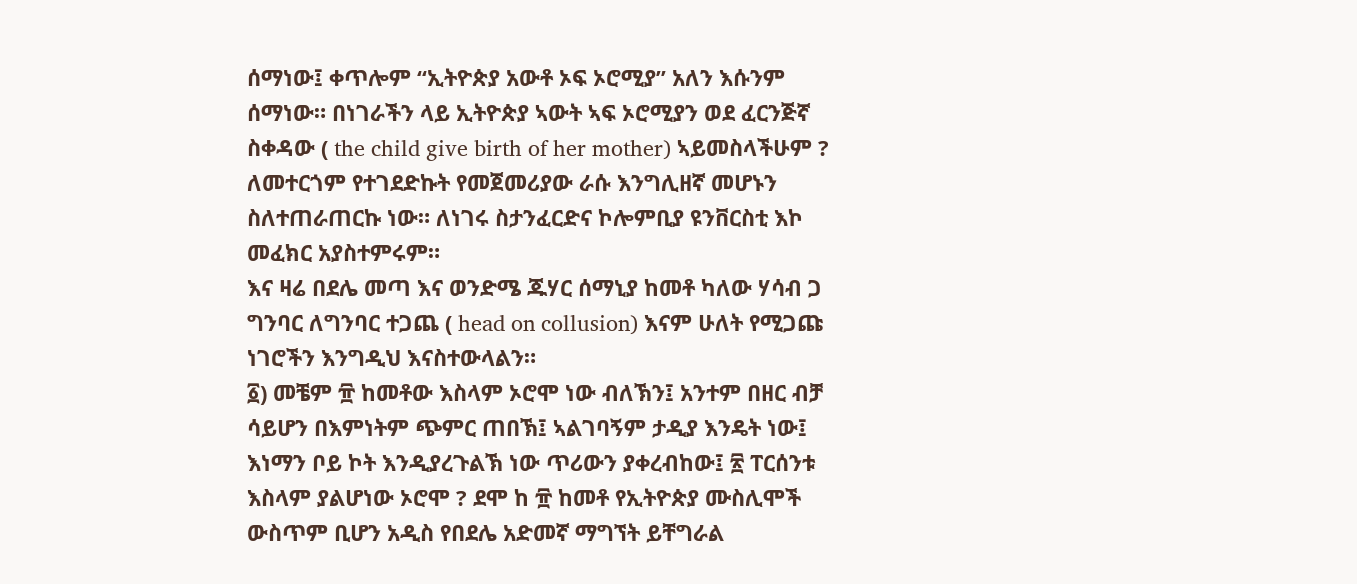ሰማነው፤ ቀጥሎም “ኢትዮጵያ አውቶ ኦፍ ኦሮሚያ” አለን እሱንም ሰማነው። በነገራችን ላይ ኢትዮጵያ ኣውት ኣፍ ኦሮሚያን ወደ ፈርንጅኛ ስቀዳው ( the child give birth of her mother) ኣይመስላችሁም ? ለመተርጎም የተገደድኩት የመጀመሪያው ራሱ እንግሊዘኛ መሆኑን ስለተጠራጠርኩ ነው። ለነገሩ ስታንፈርድና ኮሎምቢያ ዩንቨርስቲ እኮ መፈክር አያስተምሩም።
እና ዛሬ በደሌ መጣ እና ወንድሜ ጁሃር ሰማኒያ ከመቶ ካለው ሃሳብ ጋ ግንባር ለግንባር ተጋጨ ( head on collusion) እናም ሁለት የሚጋጩ ነገሮችን እንግዲህ እናስተውላልን።
፩) መቼም ፹ ከመቶው እስላም ኦሮሞ ነው ብለኽን፤ አንተም በዘር ብቻ ሳይሆን በእምነትም ጭምር ጠበኽ፤ ኣልገባኝም ታዲያ እንዴት ነው፤ እነማን ቦይ ኮት እንዲያረጉልኽ ነው ጥሪውን ያቀረብከው፤ ፳ ፐርሰንቱ እስላም ያልሆነው ኦሮሞ ? ደሞ ከ ፹ ከመቶ የኢትዮጵያ ሙስሊሞች ውስጥም ቢሆን አዲስ የበደሌ አድመኛ ማግኘት ይቸግራል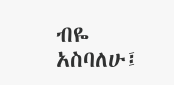ብዬ አስባለሁ፤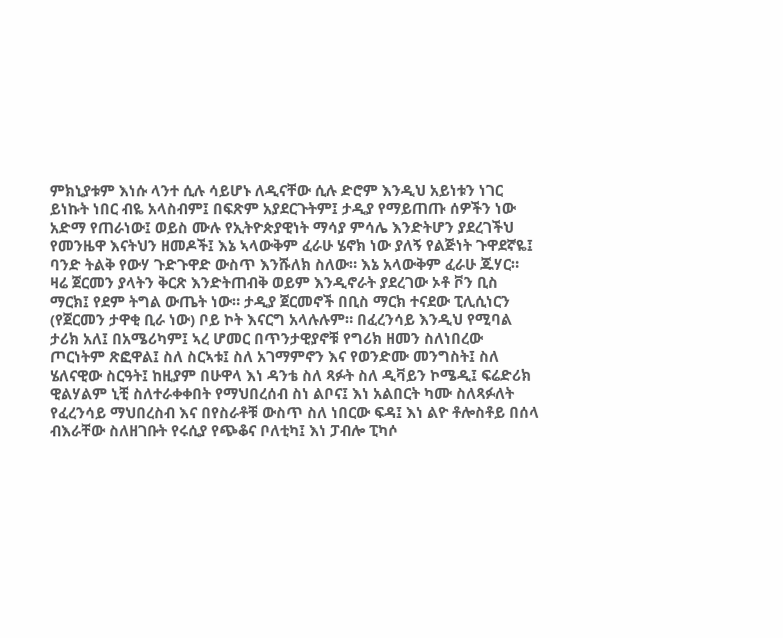ምክኒያቱም እነሱ ላንተ ሲሉ ሳይሆኑ ለዲናቸው ሲሉ ድሮም እንዲህ አይነቱን ነገር ይነኩት ነበር ብዬ አላስብም፤ በፍጽም አያደርጉትም፤ ታዲያ የማይጠጡ ሰዎችን ነው አድማ የጠራነው፤ ወይስ ሙሉ የኢትዮጵያዊነት ማሳያ ምሳሌ እንድትሆን ያደረገችህ የመንዜዋ እናትህን ዘመዶች፤ እኔ ኣላውቅም ፈራሁ ሄኖክ ነው ያለኝ የልጅነት ጉዋደኛዬ፤ ባንድ ትልቅ የውሃ ጉድጉዋድ ውስጥ እንሹለክ ስለው። እኔ አላውቅም ፈራሁ ጁሃር።
ዛሬ ጀርመን ያላትን ቅርጽ እንድትጠብቅ ወይም እንዲኖራት ያደረገው ኦቶ ቮን ቢስ ማርክ፤ የደም ትግል ውጤት ነው። ታዲያ ጀርመኖች በቢስ ማርክ ተናደው ፒሊሲነርን (የጀርመን ታዋቂ ቢራ ነው) ቦይ ኮት እናርግ አላሉሉም። በፈረንሳይ እንዲህ የሚባል ታሪክ አለ፤ በአሜሪካም፤ ኣረ ሆመር በጥንታዊያኖቹ የግሪክ ዘመን ስለነበረው ጦርነትም ጽፎዋል፤ ስለ ስርኣቱ፤ ስለ አገማምኖን እና የወንድሙ መንግስት፤ ስለ ሄለናዊው ስርዓት፤ ከዚያም በሁዋላ እነ ዳንቴ ስለ ጻፉት ስለ ዲቫይን ኮሜዲ፤ ፍሬድሪክ ዊልሃልም ኒቺ ስለተራቀቀበት የማህበረሰብ ስነ ልቦና፤ እነ አልበርት ካሙ ስለጻፉለት የፈረንሳይ ማህበረስብ እና በየስራቶቹ ውስጥ ስለ ነበርው ፍዳ፤ እነ ልዮ ቶሎስቶይ በሰላ ብእራቸው ስለዘገቡት የሩሲያ የጭቆና ቦለቲካ፤ እነ ፓብሎ ፒካሶ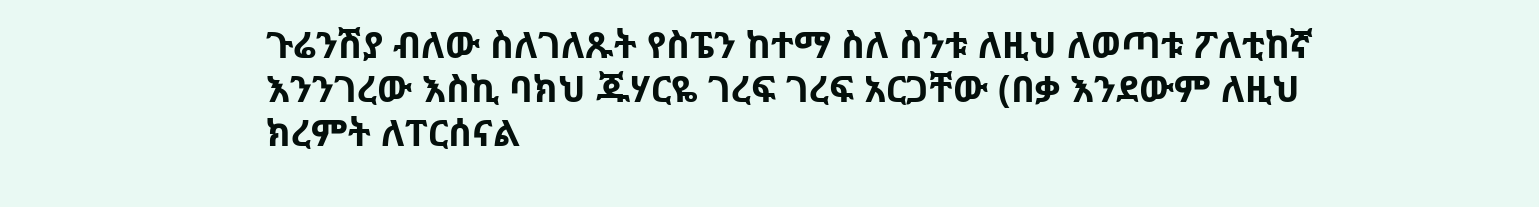ጉሬንሽያ ብለው ስለገለጹት የስፔን ከተማ ስለ ስንቱ ለዚህ ለወጣቱ ፖለቲከኛ እንንገረው እስኪ ባክህ ጁሃርዬ ገረፍ ገረፍ አርጋቸው (በቃ እንደውም ለዚህ ክረምት ለፐርሰናል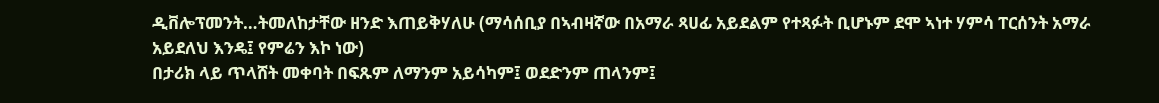ዲቨሎፕመንት…ትመለከታቸው ዘንድ እጠይቅሃለሁ (ማሳሰቢያ በኣብዛኛው በአማራ ጻሀፊ አይደልም የተጻፉት ቢሆኑም ደሞ ኣነተ ሃምሳ ፐርሰንት አማራ አይደለህ እንዴ፤ የምሬን እኮ ነው)
በታሪክ ላይ ጥላሸት መቀባት በፍጹም ለማንም አይሳካም፤ ወደድንም ጠላንም፤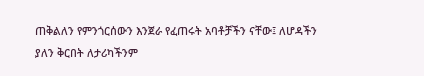ጠቅልለን የምንጎርሰውን እንጀራ የፈጠሩት አባቶቻችን ናቸው፤ ለሆዳችን ያለን ቅርበት ለታሪካችንም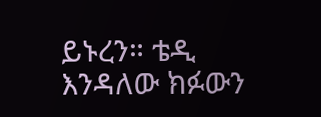ይኑረን። ቴዲ እንዳለው ክፉውን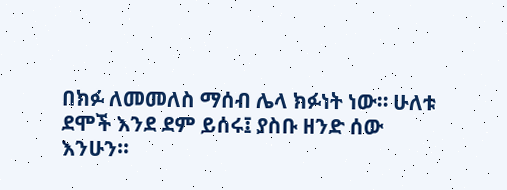በክፉ ለመመለስ ማሰብ ሌላ ክፉነት ነው። ሁለቱ ደሞች እንደ ደም ይሰሩ፤ ያስቡ ዘንድ ሰው እንሁን።